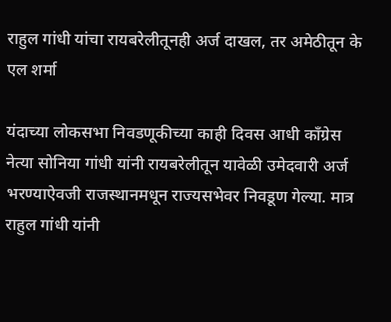राहुल गांधी यांचा रायबरेलीतूनही अर्ज दाखल, तर अमेठीतून के एल शर्मा

यंदाच्या लोकसभा निवडणूकीच्या काही दिवस आधी काँग्रेस नेत्या सोनिया गांधी यांनी रायबरेलीतून यावेळी उमेदवारी अर्ज भरण्याऐवजी राजस्थानमधून राज्यसभेवर निवडूण गेल्या. मात्र राहुल गांधी यांनी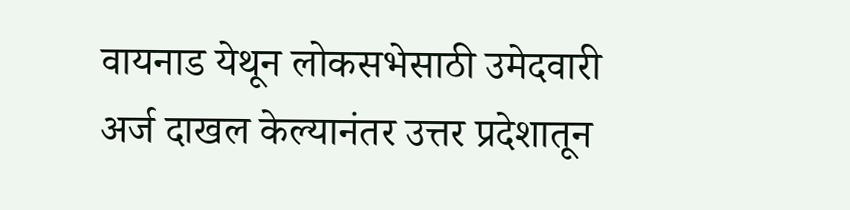वायनाड येथून लोकसभेसाठी उमेदवारी अर्ज दाखल केल्यानंतर उत्तर प्रदेशातून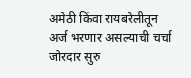अमेठी किंवा रायबरेलीतून अर्ज भरणार असल्याची चर्चा जोरदार सुरु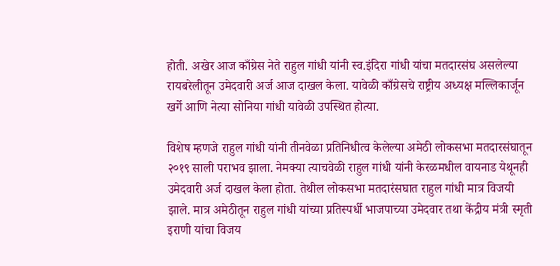होती. अखेर आज काँग्रेस नेते राहुल गांधी यांनी स्व.इंदिरा गांधी यांचा मतदारसंघ असलेल्या रायबरेलीतून उमेदवारी अर्ज आज दाखल केला. यावेळी काँग्रेसचे राष्ट्रीय अध्यक्ष मल्लिकार्जून खर्गे आणि नेत्या सोनिया गांधी यावेळी उपस्थित होत्या.

विशेष म्हणजे राहुल गांधी यांनी तीनवेळा प्रतिनिधीत्व केलेल्या अमेठी लोकसभा मतदारसंघातून २०१९ साली पराभव झाला. नेमक्या त्याचवेळी राहुल गांधी यांनी केरळमधील वायनाड येथूनही उमेदवारी अर्ज दाखल केला होता. तेथील लोकसभा मतदारंसघात राहुल गांधी मात्र विजयी झाले. मात्र अमेठीतून राहुल गांधी यांच्या प्रतिस्पर्धी भाजपाच्या उमेदवार तथा केंद्रीय मंत्री स्मृती इराणी यांचा विजय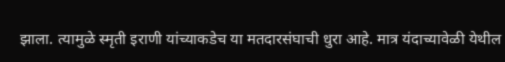झाला. त्यामुळे स्मृती इराणी यांच्याकडेच या मतदारसंघाची धुरा आहे. मात्र यंदाच्यावेळी येथील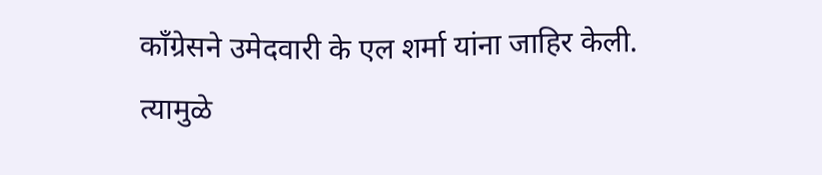काँग्रेसने उमेदवारी के एल शर्मा यांना जाहिर केली. त्यामुळे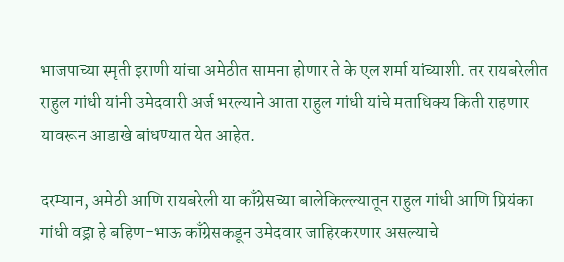भाजपाच्या स्मृती इराणी यांचा अमेठीत सामना होणार ते के एल शर्मा यांच्याशी. तर रायबरेलीत राहुल गांधी यांनी उमेदवारी अर्ज भरल्याने आता राहुल गांधी यांचे मताधिक्य किती राहणार यावरून आडाखे बांधण्यात येत आहेत.

दरम्यान, अमेठी आणि रायबरेली या काँग्रेसच्या बालेकिल्ल्यातून राहुल गांधी आणि प्रियंका गांधी वड्रा हे बहिण-भाऊ काँग्रेसकडून उमेदवार जाहिरकरणार असल्याचे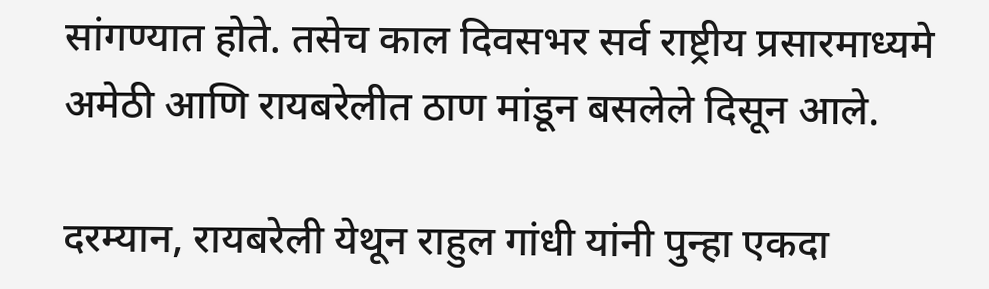सांगण्यात होते. तसेच काल दिवसभर सर्व राष्ट्रीय प्रसारमाध्यमे अमेठी आणि रायबरेलीत ठाण मांडून बसलेले दिसून आले.

दरम्यान, रायबरेली येथून राहुल गांधी यांनी पुन्हा एकदा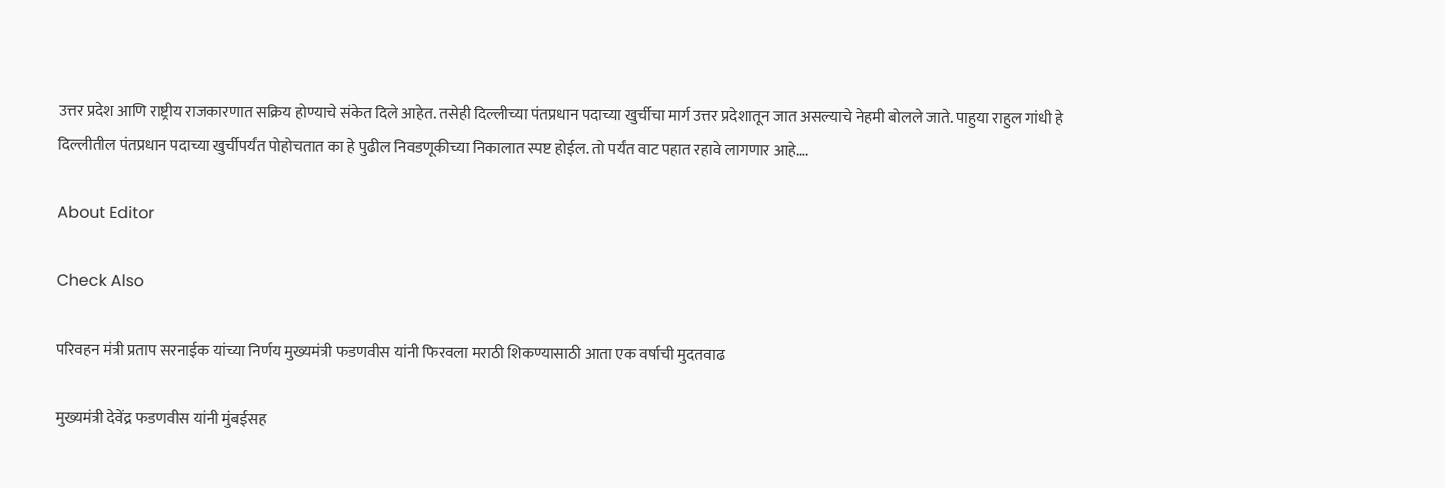उत्तर प्रदेश आणि राष्ट्रीय राजकारणात सक्रिय होण्याचे संकेत दिले आहेत. तसेही दिल्लीच्या पंतप्रधान पदाच्या खुर्चीचा मार्ग उत्तर प्रदेशातून जात असल्याचे नेहमी बोलले जाते. पाहुया राहुल गांधी हे दिल्लीतील पंतप्रधान पदाच्या खुर्चीपर्यंत पोहोचतात का हे पुढील निवडणूकीच्या निकालात स्पष्ट होईल. तो पर्यंत वाट पहात रहावे लागणार आहे….

About Editor

Check Also

परिवहन मंत्री प्रताप सरनाईक यांच्या निर्णय मुख्यमंत्री फडणवीस यांनी फिरवला मराठी शिकण्यासाठी आता एक वर्षाची मुदतवाढ

मुख्यमंत्री देवेंद्र फडणवीस यांनी मुंबईसह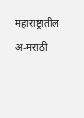महाराष्ट्रातील अ-मराठी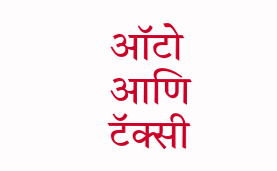ऑटो आणि टॅक्सी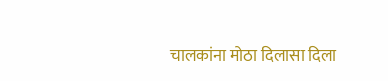चालकांना मोठा दिलासा दिला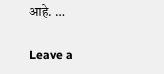आहे. …

Leave a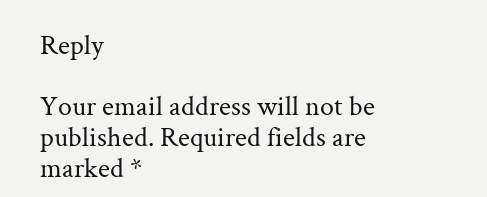Reply

Your email address will not be published. Required fields are marked *